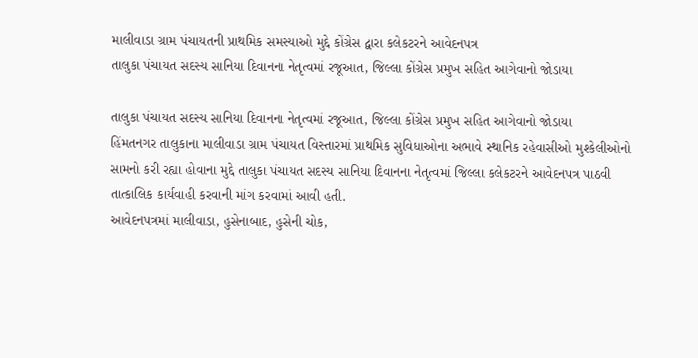માલીવાડા ગ્રામ પંચાયતની પ્રાથમિક સમસ્યાઓ મુદ્દે કોંગ્રેસ દ્વારા કલેકટરને આવેદનપત્ર
તાલુકા પંચાયત સદસ્ય સાનિયા દિવાનના નેતૃત્વમાં રજૂઆત, જિલ્લા કોંગ્રેસ પ્રમુખ સહિત આગેવાનો જોડાયા

તાલુકા પંચાયત સદસ્ય સાનિયા દિવાનના નેતૃત્વમાં રજૂઆત, જિલ્લા કોંગ્રેસ પ્રમુખ સહિત આગેવાનો જોડાયા
હિંમતનગર તાલુકાના માલીવાડા ગ્રામ પંચાયત વિસ્તારમાં પ્રાથમિક સુવિધાઓના અભાવે સ્થાનિક રહેવાસીઓ મુશ્કેલીઓનો સામનો કરી રહ્યા હોવાના મુદ્દે તાલુકા પંચાયત સદસ્ય સાનિયા દિવાનના નેતૃત્વમાં જિલ્લા કલેકટરને આવેદનપત્ર પાઠવી તાત્કાલિક કાર્યવાહી કરવાની માંગ કરવામાં આવી હતી.
આવેદનપત્રમાં માલીવાડા, હુસેનાબાદ, હુસેની ચોક,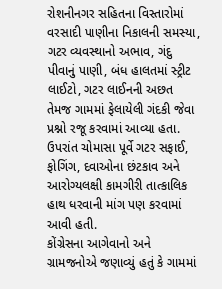રોશનીનગર સહિતના વિસ્તારોમાં વરસાદી પાણીના નિકાલની સમસ્યા, ગટર વ્યવસ્થાનો અભાવ, ગંદુ પીવાનું પાણી, બંધ હાલતમાં સ્ટ્રીટ લાઈટો, ગટર લાઈનની અછત તેમજ ગામમાં ફેલાયેલી ગંદકી જેવા પ્રશ્નો રજૂ કરવામાં આવ્યા હતા. ઉપરાંત ચોમાસા પૂર્વે ગટર સફાઈ, ફોગિંગ, દવાઓના છંટકાવ અને આરોગ્યલક્ષી કામગીરી તાત્કાલિક હાથ ધરવાની માંગ પણ કરવામાં આવી હતી.
કોંગ્રેસના આગેવાનો અને ગ્રામજનોએ જણાવ્યું હતું કે ગામમાં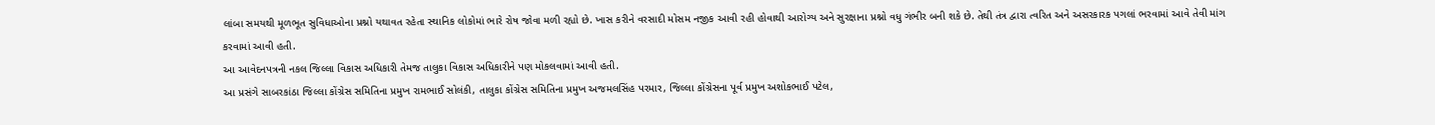લાંબા સમયથી મૂળભૂત સુવિધાઓના પ્રશ્નો યથાવત રહેતા સ્થાનિક લોકોમાં ભારે રોષ જોવા મળી રહ્યો છે. ખાસ કરીને વરસાદી મોસમ નજીક આવી રહી હોવાથી આરોગ્ય અને સુરક્ષાના પ્રશ્નો વધુ ગંભીર બની શકે છે. તેથી તંત્ર દ્વારા ત્વરિત અને અસરકારક પગલાં ભરવામાં આવે તેવી માંગ કરવામાં આવી હતી.
આ આવેદનપત્રની નકલ જિલ્લા વિકાસ અધિકારી તેમજ તાલુકા વિકાસ અધિકારીને પણ મોકલવામાં આવી હતી.
આ પ્રસંગે સાબરકાંઠા જિલ્લા કોંગ્રેસ સમિતિના પ્રમુખ રામભાઈ સોલંકી, તાલુકા કોંગ્રેસ સમિતિના પ્રમુખ અજમલસિંહ પરમાર, જિલ્લા કોંગ્રેસના પૂર્વ પ્રમુખ અશોકભાઈ પટેલ,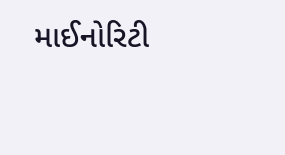માઈનોરિટી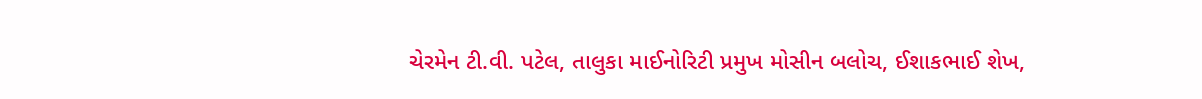ચેરમેન ટી.વી. પટેલ, તાલુકા માઈનોરિટી પ્રમુખ મોસીન બલોચ, ઈશાકભાઈ શેખ,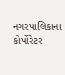નગરપાલિકાના કોર્પોરેટર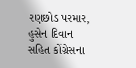રણછોડ પરમાર, હુસેન દિવાન સહિત કોંગ્રેસના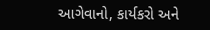આગેવાનો, કાર્યકરો અને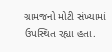ગ્રામજનો મોટી સંખ્યામાં ઉપસ્થિત રહ્યા હતા.